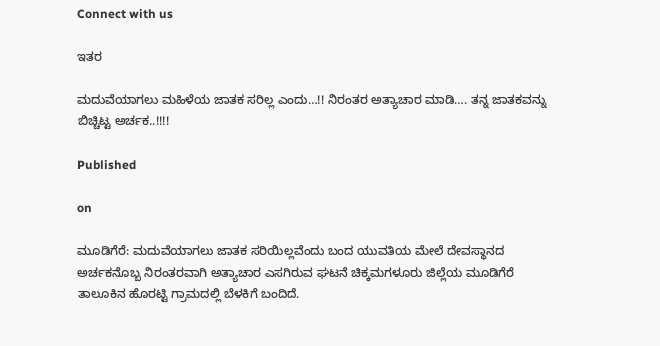Connect with us

ಇತರ

ಮದುವೆಯಾಗಲು ಮಹಿಳೆಯ ಜಾತಕ ಸರಿಲ್ಲ ಎಂದು…!! ನಿರಂತರ ಅತ್ಯಾಚಾರ ಮಾಡಿ…. ತನ್ನ ಜಾತಕವನ್ನು ಬಿಚ್ಚಿಟ್ಟ ಅರ್ಚಕ..!!!!

Published

on

ಮೂಡಿಗೆರೆ: ಮದುವೆಯಾಗಲು ಜಾತಕ ಸರಿಯಿಲ್ಲವೆಂದು ಬಂದ ಯುವತಿಯ ಮೇಲೆ ದೇವಸ್ಥಾನದ ಅರ್ಚಕನೊಬ್ಬ ನಿರಂತರವಾಗಿ ಅತ್ಯಾಚಾರ ಎಸಗಿರುವ ಘಟನೆ ಚಿಕ್ಕಮಗಳೂರು ಜಿಲ್ಲೆಯ ಮೂಡಿಗೆರೆ ತಾಲೂಕಿನ ಹೊರಟ್ಟಿ ಗ್ರಾಮದಲ್ಲಿ ಬೆಳಕಿಗೆ ಬಂದಿದೆ.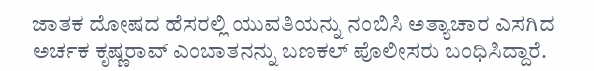ಜಾತಕ ದೋಷದ ಹೆಸರಲ್ಲಿ ಯುವತಿಯನ್ನು ನಂಬಿಸಿ ಅತ್ಯಾಚಾರ ಎಸಗಿದ ಅರ್ಚಕ ಕೃಷ್ಣರಾವ್ ಎಂಬಾತನನ್ನು ಬಣಕಲ್ ಪೊಲೀಸರು ಬಂಧಿಸಿದ್ದಾರೆ.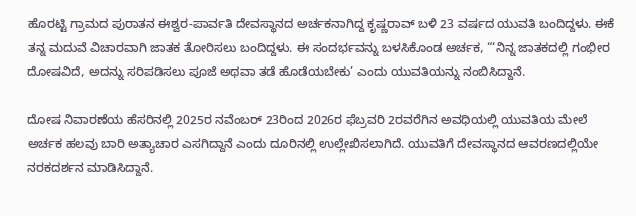ಹೊರಟ್ಟಿ ಗ್ರಾಮದ ಪುರಾತನ ಈಶ್ವರ-ಪಾರ್ವತಿ ದೇವಸ್ಥಾನದ ಅರ್ಚಕನಾಗಿದ್ದ ಕೃಷ್ಣರಾವ್ ಬಳಿ 23 ವರ್ಷದ ಯುವತಿ ಬಂದಿದ್ದಳು. ಈಕೆ ತನ್ನ ಮದುವೆ ವಿಚಾರವಾಗಿ ಜಾತಕ ತೋರಿಸಲು ಬಂದಿದ್ದಳು. ಈ ಸಂದರ್ಭವನ್ನು ಬಳಸಿಕೊಂಡ ಅರ್ಚಕ, “‘ನಿನ್ನ ಜಾತಕದಲ್ಲಿ ಗಂಭೀರ ದೋಷವಿದೆ, ಅದನ್ನು ಸರಿಪಡಿಸಲು ಪೂಜೆ ಅಥವಾ ತಡೆ ಹೊಡೆಯಬೇಕು’ ಎಂದು ಯುವತಿಯನ್ನು ನಂಬಿಸಿದ್ದಾನೆ.

ದೋಷ ನಿವಾರಣೆಯ ಹೆಸರಿನಲ್ಲಿ 2025ರ ನವೆಂಬರ್ 23ರಿಂದ 2026ರ ಫೆಬ್ರವರಿ 2ರವರೆಗಿನ ಅವಧಿಯಲ್ಲಿ ಯುವತಿಯ ಮೇಲೆ ಅರ್ಚಕ ಹಲವು ಬಾರಿ ಅತ್ಯಾಚಾರ ಎಸಗಿದ್ದಾನೆ ಎಂದು ದೂರಿನಲ್ಲಿ ಉಲ್ಲೇಖಿಸಲಾಗಿದೆ. ಯುವತಿಗೆ ದೇವಸ್ಥಾನದ ಆವರಣದಲ್ಲಿಯೇ ನರಕದರ್ಶನ ಮಾಡಿಸಿದ್ದಾನೆ.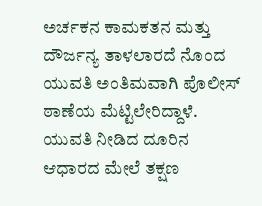ಅರ್ಚಕನ ಕಾಮಕತನ ಮತ್ತು ದೌರ್ಜನ್ಯ ತಾಳಲಾರದೆ ನೊಂದ ಯುವತಿ ಅಂತಿಮವಾಗಿ ಪೊಲೀಸ್ ಠಾಣೆಯ ಮೆಟ್ಟಿಲೇರಿದ್ದಾಳೆ. ಯುವತಿ ನೀಡಿದ ದೂರಿನ ಆಧಾರದ ಮೇಲೆ ತಕ್ಷಣ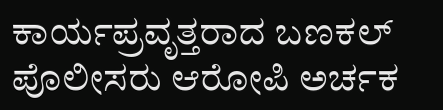ಕಾರ್ಯಪ್ರವೃತ್ತರಾದ ಬಣಕಲ್ ಪೊಲೀಸರು ಆರೋಪಿ ಅರ್ಚಕ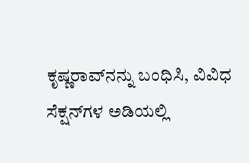ಕೃಷ್ಣರಾವ್‌ನನ್ನು ಬಂಧಿಸಿ, ವಿವಿಧ ಸೆಕ್ಷನ್‌ಗಳ ಅಡಿಯಲ್ಲಿ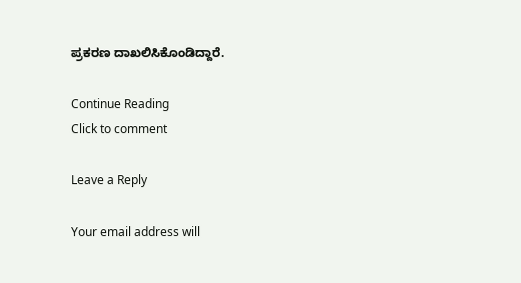ಪ್ರಕರಣ ದಾಖಲಿಸಿಕೊಂಡಿದ್ದಾರೆ.

Continue Reading
Click to comment

Leave a Reply

Your email address will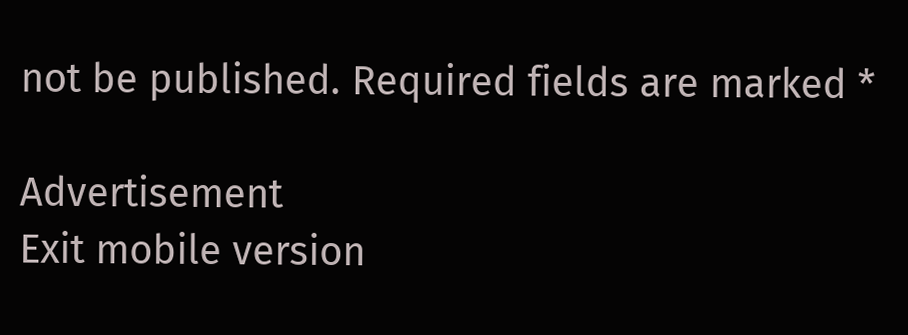not be published. Required fields are marked *

Advertisement
Exit mobile version